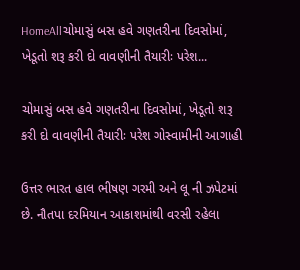HomeAllચોમાસું બસ હવે ગણતરીના દિવસોમાં, ખેડૂતો શરૂ કરી દો વાવણીની તૈયારીઃ પરેશ...

ચોમાસું બસ હવે ગણતરીના દિવસોમાં, ખેડૂતો શરૂ કરી દો વાવણીની તૈયારીઃ પરેશ ગોસ્વામીની આગાહી

ઉત્તર ભારત હાલ ભીષણ ગરમી અને લૂ ની ઝપેટમાં છે. નૌતપા દરમિયાન આકાશમાંથી વરસી રહેલા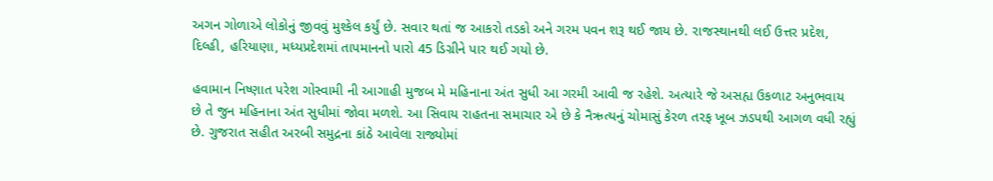અગન ગોળાએ લોકોનું જીવવું મુશ્કેલ કર્યું છે. સવાર થતાં જ આકરો તડકો અને ગરમ પવન શરૂ થઈ જાય છે. રાજસ્થાનથી લઈ ઉત્તર પ્રદેશ, દિલ્હી, હરિયાણા, મધ્યપ્રદેશમાં તાપમાનનો પારો 45 ડિગ્રીને પાર થઈ ગયો છે.

હવામાન નિષ્ણાત પરેશ ગોસ્વામી ની આગાહી મુજબ મે મહિનાના અંત સુધી આ ગરમી આવી જ રહેશે. અત્યારે જે અસહ્ય ઉકળાટ અનુભવાય છે તે જુન મહિનાના અંત સુધીમાં જોવા મળશે. આ સિવાય રાહતના સમાચાર એ છે કે નૈઋત્યનું ચોમાસું કેરળ તરફ ખૂબ ઝડપથી આગળ વધી રહ્યું છે. ગુજરાત સહીત અરબી સમુદ્રના કાંઠે આવેલા રાજ્યોમાં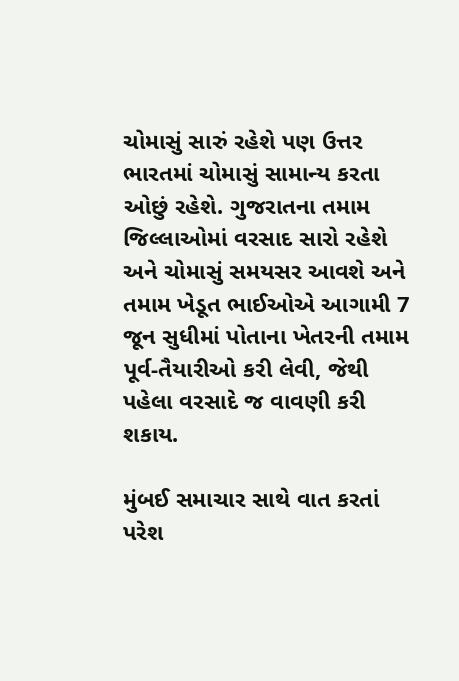ચોમાસું સારું રહેશે પણ ઉત્તર ભારતમાં ચોમાસું સામાન્ય કરતા ઓછું રહેશે. ગુજરાતના તમામ જિલ્લાઓમાં વરસાદ સારો રહેશે અને ચોમાસું સમયસર આવશે અને તમામ ખેડૂત ભાઈઓએ આગામી 7 જૂન સુધીમાં પોતાના ખેતરની તમામ પૂર્વ-તૈયારીઓ કરી લેવી, જેથી પહેલા વરસાદે જ વાવણી કરી શકાય.

મુંબઈ સમાચાર સાથે વાત કરતાં પરેશ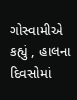ગોસ્વામીએ કહ્યું , હાલના દિવસોમાં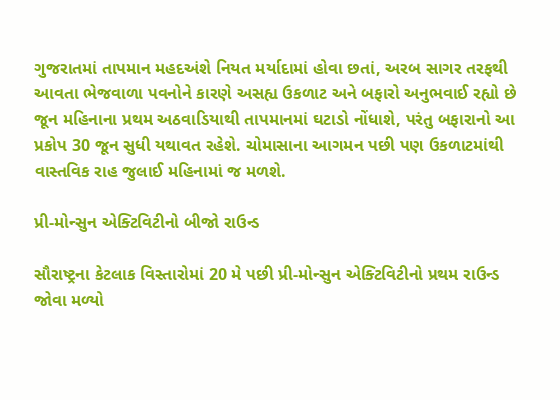ગુજરાતમાં તાપમાન મહદઅંશે નિયત મર્યાદામાં હોવા છતાં, અરબ સાગર તરફથી આવતા ભેજવાળા પવનોને કારણે અસહ્ય ઉકળાટ અને બફારો અનુભવાઈ રહ્યો છે જૂન મહિનાના પ્રથમ અઠવાડિયાથી તાપમાનમાં ઘટાડો નોંધાશે, પરંતુ બફારાનો આ પ્રકોપ 30 જૂન સુધી યથાવત રહેશે. ચોમાસાના આગમન પછી પણ ઉકળાટમાંથી વાસ્તવિક રાહ જુલાઈ મહિનામાં જ મળશે.

પ્રી-મોન્સુન એક્ટિવિટીનો બીજો રાઉન્ડ

સૌરાષ્ટ્રના કેટલાક વિસ્તારોમાં 20 મે પછી પ્રી-મોન્સુન એક્ટિવિટીનો પ્રથમ રાઉન્ડ જોવા મળ્યો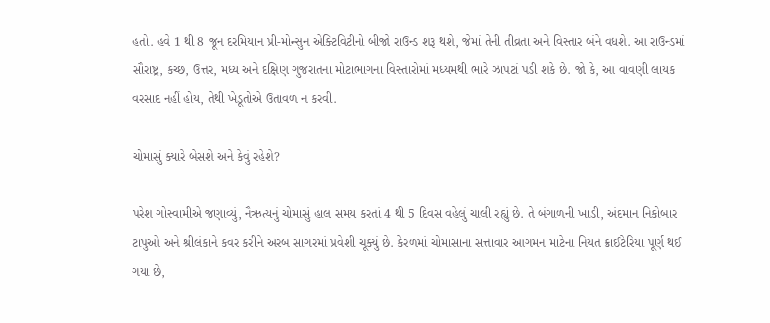હતો. હવે 1 થી 8 જૂન દરમિયાન પ્રી-મોન્સુન એક્ટિવિટીનો બીજો રાઉન્ડ શરૂ થશે, જેમાં તેની તીવ્રતા અને વિસ્તાર બંને વધશે. આ રાઉન્ડમાં સૌરાષ્ટ્ર, કચ્છ, ઉત્તર, મધ્ય અને દક્ષિણ ગુજરાતના મોટાભાગના વિસ્તારોમાં મધ્યમથી ભારે ઝાપટાં પડી શકે છે. જો કે, આ વાવણી લાયક વરસાદ નહીં હોય, તેથી ખેડૂતોએ ઉતાવળ ન કરવી.

ચોમાસું ક્યારે બેસશે અને કેવું રહેશે?

પરેશ ગોસ્વામીએ જણાવ્યું, નૈઋત્યનું ચોમાસું હાલ સમય કરતાં 4 થી 5 દિવસ વહેલું ચાલી રહ્યું છે. તે બંગાળની ખાડી, અંદમાન નિકોબાર ટાપુઓ અને શ્રીલંકાને કવર કરીને અરબ સાગરમાં પ્રવેશી ચૂક્યું છે. કેરળમાં ચોમાસાના સત્તાવાર આગમન માટેના નિયત ક્રાઈટેરિયા પૂર્ણ થઈ ગયા છે,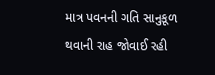માત્ર પવનની ગતિ સાનુકૂળ થવાની રાહ જોવાઈ રહી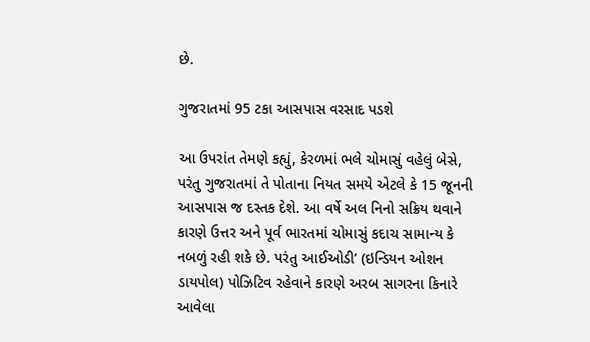છે.

ગુજરાતમાં 95 ટકા આસપાસ વરસાદ પડશે

આ ઉપરાંત તેમણે કહ્યું, કેરળમાં ભલે ચોમાસું વહેલું બેસે, પરંતુ ગુજરાતમાં તે પોતાના નિયત સમયે એટલે કે 15 જૂનની આસપાસ જ દસ્તક દેશે. આ વર્ષે અલ નિનો સક્રિય થવાને કારણે ઉત્તર અને પૂર્વ ભારતમાં ચોમાસું કદાચ સામાન્ય કે નબળું રહી શકે છે. પરંતુ આઈઓડી’ (ઇન્ડિયન ઓશન ડાયપોલ) પોઝિટિવ રહેવાને કારણે અરબ સાગરના કિનારે આવેલા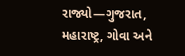રાજ્યો—ગુજરાત, મહારાષ્ટ્ર, ગોવા અને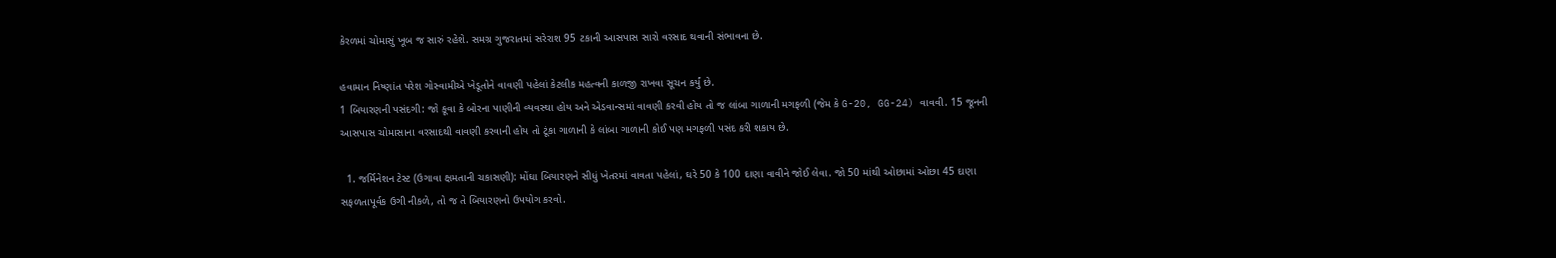કેરળમાં ચોમાસું ખૂબ જ સારું રહેશે. સમગ્ર ગુજરાતમાં સરેરાશ 95 ટકાની આસપાસ સારો વરસાદ થવાની સંભાવના છે.

હવામાન નિષ્ણાંત પરેશ ગોસ્વામીએ ખેડૂતોને વાવણી પહેલાં કેટલીક મહત્વની કાળજી રાખવા સૂચન કર્યું છે.
1 બિયારણની પસંદગી: જો કૂવા કે બોરના પાણીની વ્યવસ્થા હોય અને એડવાન્સમાં વાવણી કરવી હોય તો જ લાંબા ગાળાની મગફળી (જેમ કે G-20, GG-24) વાવવી. 15 જૂનની આસપાસ ચોમાસાના વરસાદથી વાવણી કરવાની હોય તો ટૂંકા ગાળાની કે લાંબા ગાળાની કોઈ પણ મગફળી પસંદ કરી શકાય છે.

  1. જર્મિનેશન ટેસ્ટ (ઉગાવા ક્ષમતાની ચકાસણી): મોંઘા બિયારણને સીધું ખેતરમાં વાવતા પહેલાં, ઘરે 50 કે 100 દાણા વાવીને જોઈ લેવા. જો 50 માંથી ઓછામાં ઓછા 45 દાણા સફળતાપૂર્વક ઉગી નીકળે, તો જ તે બિયારણનો ઉપયોગ કરવો.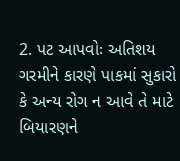2. પટ આપવોઃ અતિશય ગરમીને કારણે પાકમાં સુકારો કે અન્ય રોગ ન આવે તે માટે બિયારણને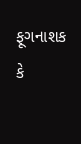ફૂગનાશક કે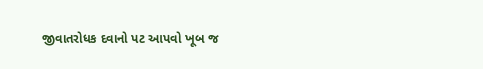જીવાતરોધક દવાનો પટ આપવો ખૂબ જ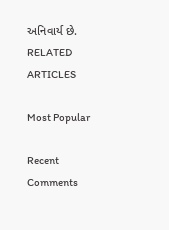અનિવાર્ય છે.
RELATED ARTICLES

Most Popular

Recent Comments